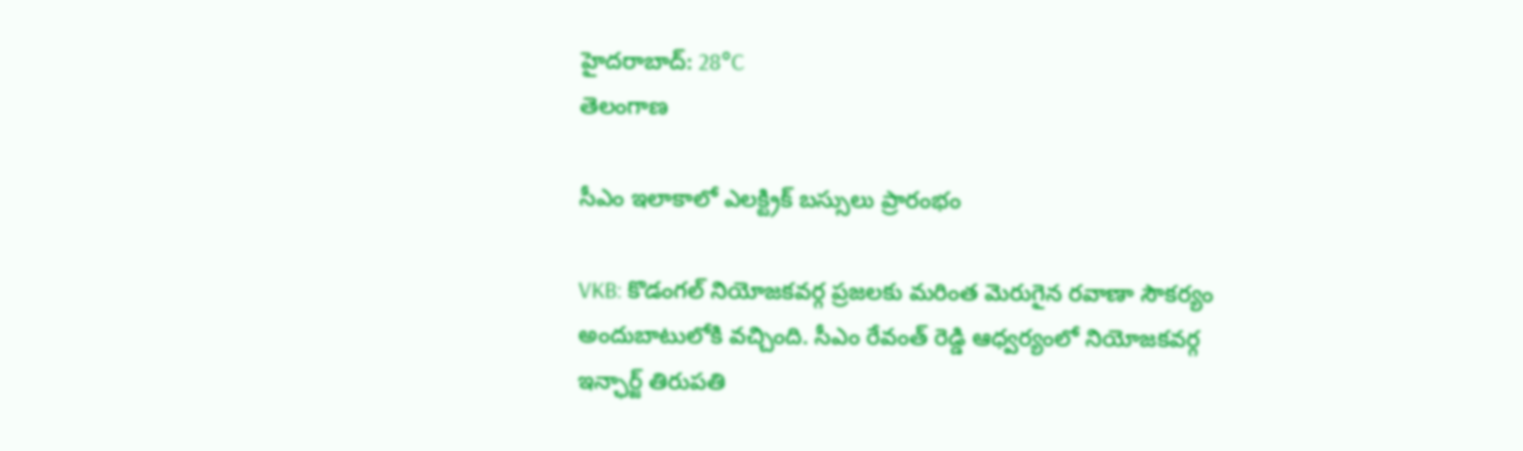హైదరాబాద్: 28°C
తెలంగాణ

సీఎం ఇలాకాలో ఎలక్ట్రిక్ బస్సులు ప్రారంభం

VKB: కొడంగల్ నియోజకవర్గ ప్రజలకు మరింత మెరుగైన రవాణా సౌకర్యం అందుబాటులోకి వచ్చింది. సీఎం రేవంత్ రెడ్డి ఆధ్వర్యంలో నియోజకవర్గ ఇన్ఛార్జ్ తిరుపతి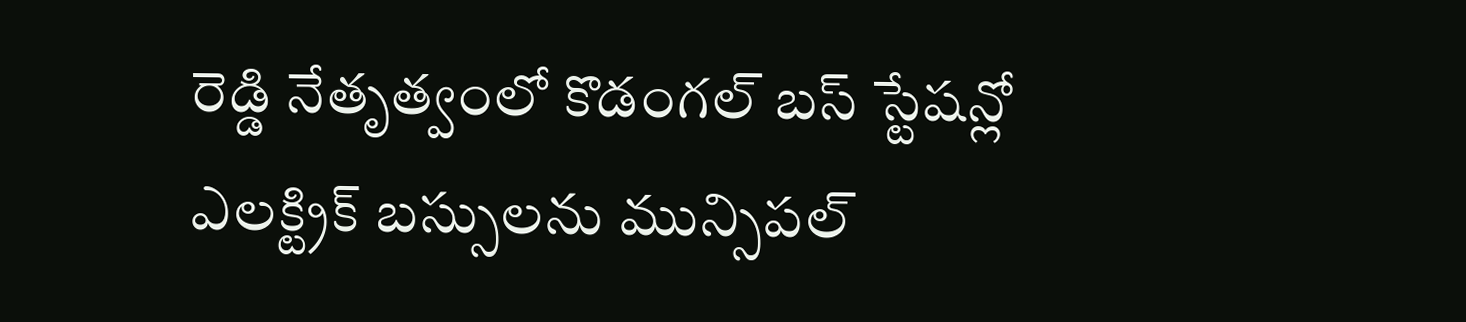రెడ్డి నేతృత్వంలో కొడంగల్ బస్ స్టేషన్లో ఎలక్ట్రిక్ బస్సులను మున్సిపల్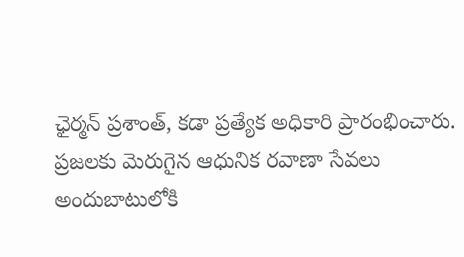ఛైర్మన్ ప్రశాంత్, కడా ప్రత్యేక అధికారి ప్రారంభించారు. ప్రజలకు మెరుగైన ఆధునిక రవాణా సేవలు అందుబాటులోకి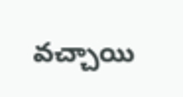వచ్చాయి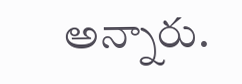అన్నారు.